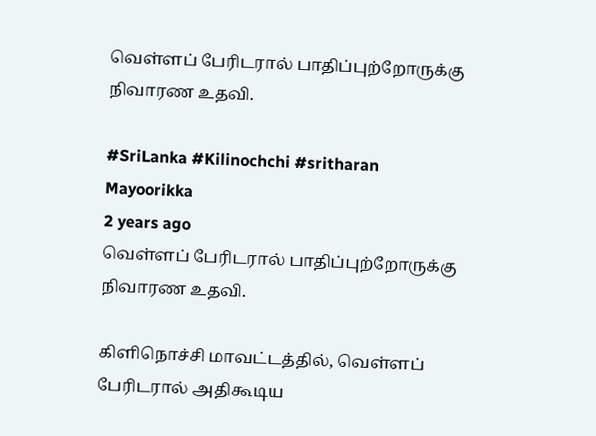வெள்ளப் பேரிடரால் பாதிப்புற்றோருக்கு நிவாரண உதவி.

#SriLanka #Kilinochchi #sritharan
Mayoorikka
2 years ago
வெள்ளப் பேரிடரால் பாதிப்புற்றோருக்கு நிவாரண உதவி.

கிளிநொச்சி மாவட்டத்தில், வெள்ளப் பேரிடரால் அதிகூடிய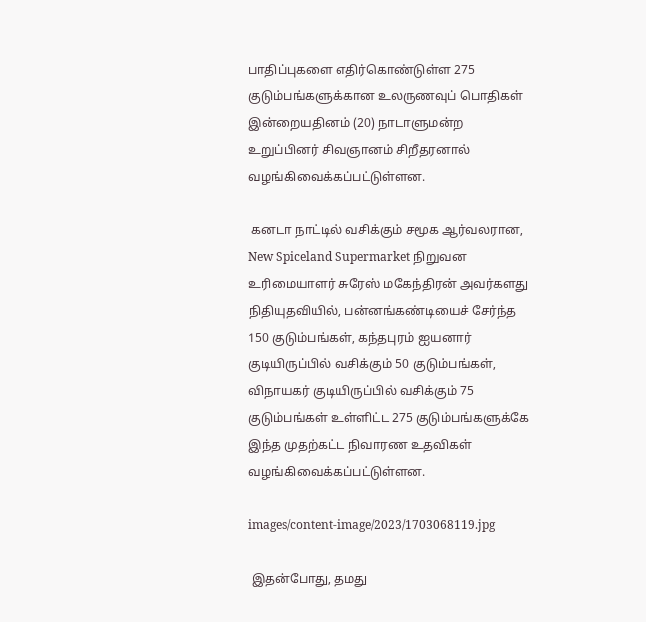பாதிப்புகளை எதிர்கொண்டுள்ள 275 குடும்பங்களுக்கான உலருணவுப் பொதிகள் இன்றையதினம் (20) நாடாளுமன்ற உறுப்பினர் சிவஞானம் சிறீதரனால் வழங்கிவைக்கப்பட்டுள்ளன.

 கனடா நாட்டில் வசிக்கும் சமூக ஆர்வலரான, New Spiceland Supermarket நிறுவன உரிமையாளர் சுரேஸ் மகேந்திரன் அவர்களது நிதியுதவியில், பன்னங்கண்டியைச் சேர்ந்த 150 குடும்பங்கள், கந்தபுரம் ஐயனார் குடியிருப்பில் வசிக்கும் 50 குடும்பங்கள், விநாயகர் குடியிருப்பில் வசிக்கும் 75 குடும்பங்கள் உள்ளிட்ட 275 குடும்பங்களுக்கே இந்த முதற்கட்ட நிவாரண உதவிகள் வழங்கிவைக்கப்பட்டுள்ளன.

images/content-image/2023/1703068119.jpg

 இதன்போது, தமது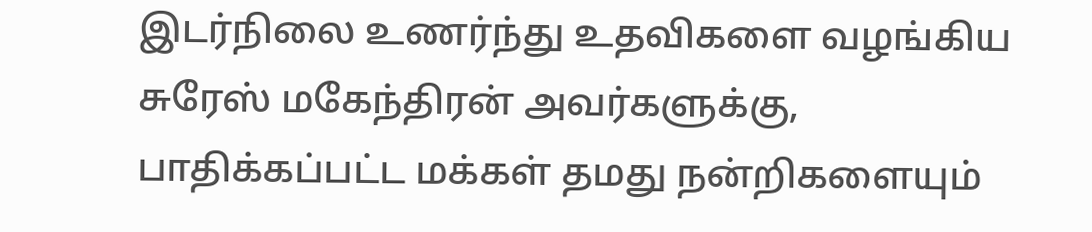இடர்நிலை உணர்ந்து உதவிகளை வழங்கிய  சுரேஸ் மகேந்திரன் அவர்களுக்கு, பாதிக்கப்பட்ட மக்கள் தமது நன்றிகளையும்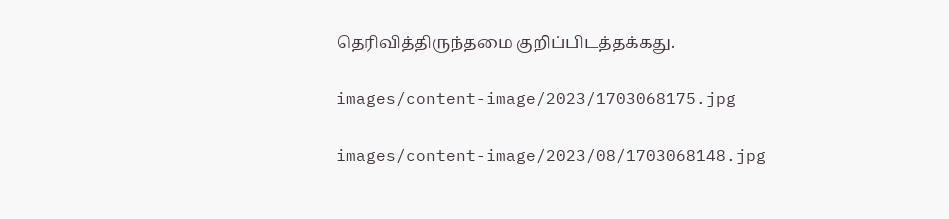தெரிவித்திருந்தமை குறிப்பிடத்தக்கது.

images/content-image/2023/1703068175.jpg

images/content-image/2023/08/1703068148.jpg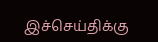இச்செய்திக்கு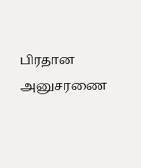பிரதான அனுசரணை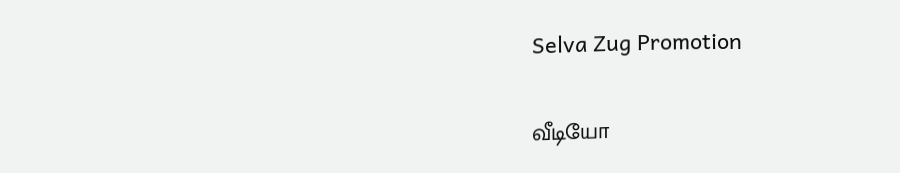Selva Zug Promotion

வீடியோ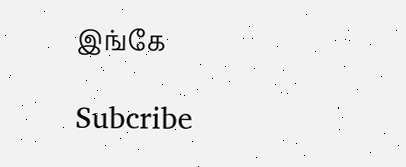இங்கே

Subcribe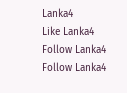Lanka4
Like Lanka4
Follow Lanka4
Follow Lanka4